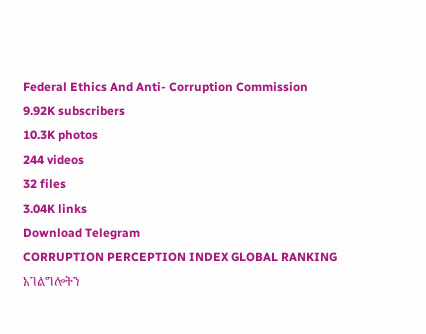Federal Ethics And Anti- Corruption Commission
9.92K subscribers
10.3K photos
244 videos
32 files
3.04K links
Download Telegram
CORRUPTION PERCEPTION INDEX GLOBAL RANKING
አገልግሎትን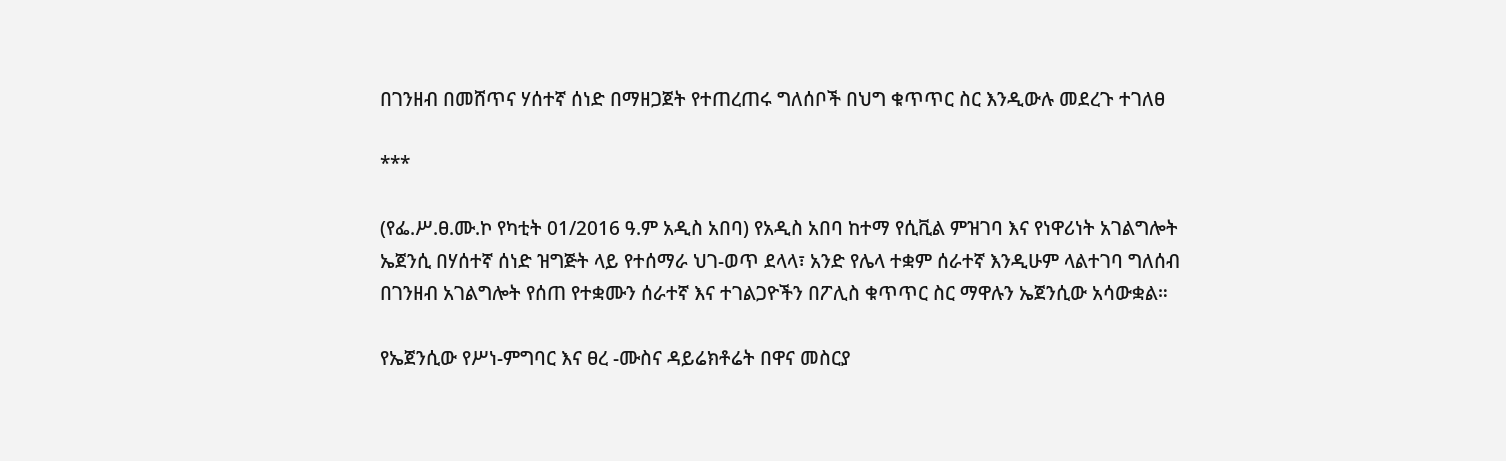በገንዘብ በመሸጥና ሃሰተኛ ሰነድ በማዘጋጀት የተጠረጠሩ ግለሰቦች በህግ ቁጥጥር ስር እንዲውሉ መደረጉ ተገለፀ

***

(የፌ.ሥ.ፀ.ሙ.ኮ የካቲት 01/2016 ዓ.ም አዲስ አበባ) የአዲስ አበባ ከተማ የሲቪል ምዝገባ እና የነዋሪነት አገልግሎት ኤጀንሲ በሃሰተኛ ሰነድ ዝግጅት ላይ የተሰማራ ህገ-ወጥ ደላላ፣ አንድ የሌላ ተቋም ሰራተኛ እንዲሁም ላልተገባ ግለሰብ በገንዘብ አገልግሎት የሰጠ የተቋሙን ሰራተኛ እና ተገልጋዮችን በፖሊስ ቁጥጥር ስር ማዋሉን ኤጀንሲው አሳውቋል።

የኤጀንሲው የሥነ-ምግባር እና ፀረ -ሙስና ዳይሬክቶሬት በዋና መስርያ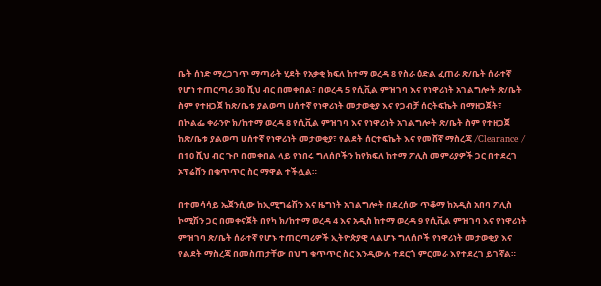ቤት ሰነድ ማረጋገጥ ማጣራት ሂደት የአቃቂ ክፍለ ከተማ ወረዳ 8 የስራ ዕድል ፈጠራ ጽ/ቤት ሰራተኛ የሆነ ተጠርጣሪ 30 ሺህ ብር በመቀበል፣ በወረዳ 5 የሲቪል ምዝገባ እና የነዋሪነት አገልግሎት ጽ/ቤት ስም የተዘጋጀ ከጽ/ቤቱ ያልወጣ ሀሰተኛ የነዋሪነት መታወቂያ እና የጋብቻ ሰርትፍኬት በማዘጋጀት፣ በኮልፌ ቀራንዮ ክ/ከተማ ወረዳ 8 የሲቪል ምዝገባ እና የነዋሪነት አገልግሎት ጽ/ቤት ስም የተዘጋጀ ከጽ/ቤቱ ያልወጣ ሀሰተኛ የነዋሪነት መታወቂያ፣ የልደት ሰርተፍኬት እና የመሸኛ ማስረጃ /Clearance / በ10 ሺህ ብር ጉቦ በመቀበል ላይ የነበሩ ግለሰቦችን ከየክፍለ ከተማ ፖሊስ መምሪያዎች ጋር በተደረገ ኦፕሬሸን በቁጥጥር ስር ማዋል ተችሏል።

በተመሳሳይ ኤጀንሲው ከኢሚግሬሽን እና ዜግነት አገልግሎት በደረሰው ጥቆማ ከአዲስ አበባ ፖሊስ ኮሚሽን ጋር በመቀናጀት በየካ ክ/ከተማ ወረዳ 4 እና አዲስ ከተማ ወረዳ 9 የሲቪል ምዝገባ እና የነዋሪነት ምዝገባ ጽ/ቤት ሰራተኛ የሆኑ ተጠርጣሪዎች ኢትዮጵያዊ ላልሆኑ ግለሰቦች የነዋሪነት መታወቂያ እና የልደት ማስረጃ በመስጠታቸው በህግ ቁጥጥር ስር እንዲውሉ ተደርጎ ምርመራ እየተደረገ ይገኛል።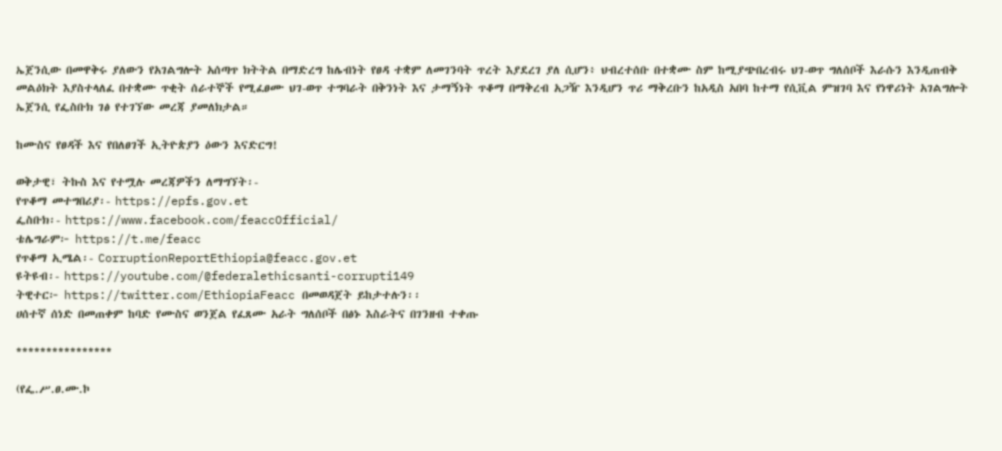ኤጀንሲው በመዋቅሩ ያለውን የአገልግሎት አሰጣጥ ክትትል በማድረግ ከሌብነት የፀዳ ተቋም ለመገንባት ጥረት እያደረገ ያለ ሲሆን፥ ህብረተሰቡ በተቋሙ ስም ከሚያጭበረብሩ ህገ-ወጥ ግለሰቦች እራሱን እንዲጠብቅ መልዕክት እያስተላለፈ በተቋሙ ጥቂት ሰራተኞች የሚፈፀሙ ህገ-ወጥ ተግባራት በቅንነት እና ታማኝነት ጥቆማ በማቅረብ አጋዥ እንዲሆን ጥሪ ማቅረቡን ከአዲስ አበባ ከተማ የሲቪል ምዝገባ እና የነዋሪነት አገልግሎት ኤጀንሲ የፌስቡክ ገፅ የተገኘው መረጃ ያመለክታል።

ከሙስና የፀዳች እና የበለፀገች ኢትዮጵያን ዕውን እናድርግ!

ወቅታዊ፣ ትኩስ እና የተሟሉ መረጃዎችን ለማግኘት፡-
የጥቆማ መተግበሪያ፡- https://epfs.gov.et
ፌስቡክ፡- https://www.facebook.com/feaccOfficial/
ቴሌግራም፦ https://t.me/feacc
የጥቆማ ኢሜል፡- CorruptionReportEthiopia@feacc.gov.et
ዩትዩብ፡- https://youtube.com/@federalethicsanti-corrupti149
ትዊተር፦ https://twitter.com/EthiopiaFeacc በመወዳጀት ይከታተሉን፡፡
ሀሰተኛ ሰነድ በመጠቀም ከባድ የሙስና ወንጀል የፈጸሙ አራት ግለሰቦች በፅኑ እስራትና በገንዘብ ተቀጡ

****************

(የፌ.ሥ.ፀ.ሙ.ኮ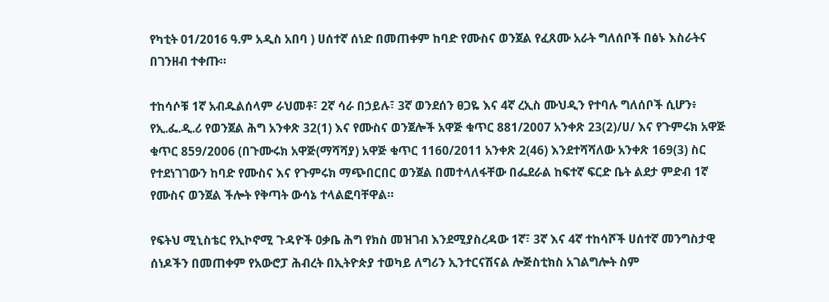የካቲት 01/2016 ዓ.ም አዲስ አበባ ) ሀሰተኛ ሰነድ በመጠቀም ከባድ የሙስና ወንጀል የፈጸሙ አራት ግለሰቦች በፅኑ እስራትና በገንዘብ ተቀጡ።

ተከሳሶቹ 1ኛ አብዱልሰላም ራህመቶ፣ 2ኛ ሳራ በኃይሉ፣ 3ኛ ወንደሰን ፀጋዬ እና 4ኛ ረኢስ ሙህዲን የተባሉ ግለሰቦች ሲሆን፥ የኢ.ፌ.ዲ.ሪ የወንጀል ሕግ አንቀጽ 32(1) እና የሙስና ወንጀሎች አዋጅ ቁጥር 881/2007 አንቀጽ 23(2)/ሀ/ እና የጉምሩክ አዋጅ ቁጥር 859/2006 (በጉሙሩክ አዋጅ(ማሻሻያ) አዋጅ ቁጥር 1160/2011 አንቀጽ 2(46) እንደተሻሻለው አንቀጽ 169(3) ስር የተደነገገውን ከባድ የሙስና እና የጉምሩክ ማጭበርበር ወንጀል በመተላለፋቸው በፌደራል ከፍተኛ ፍርድ ቤት ልደታ ምድብ 1ኛ የሙስና ወንጀል ችሎት የቅጣት ውሳኔ ተላልፎባቸዋል።

የፍትህ ሚኒስቴር የኢኮኖሚ ጉዳዮች ዐቃቤ ሕግ የክስ መዝገብ እንደሚያስረዳው 1ኛ፣ 3ኛ እና 4ኛ ተከሳሾች ሀሰተኛ መንግስታዊ ሰነዶችን በመጠቀም የአውሮፓ ሕብረት በኢትዮጵያ ተወካይ ለግሪን ኢንተርናሽናል ሎጅስቲክስ አገልግሎት ስም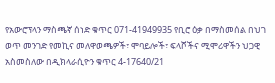የአውሮፕላን ማስጫኛ ሰነድ ቁጥር 071-41949935 የቢሮ ዕቃ በማስመሰል በህገ ወጥ መንገድ የመኪና መለዋወጫዎች፣ ሞባይሎች፣ ፍላሾችና ሚሞሪዋችን ህጋዊ አስመስለው በዲክላራሲዮን ቁጥር 4-17640/21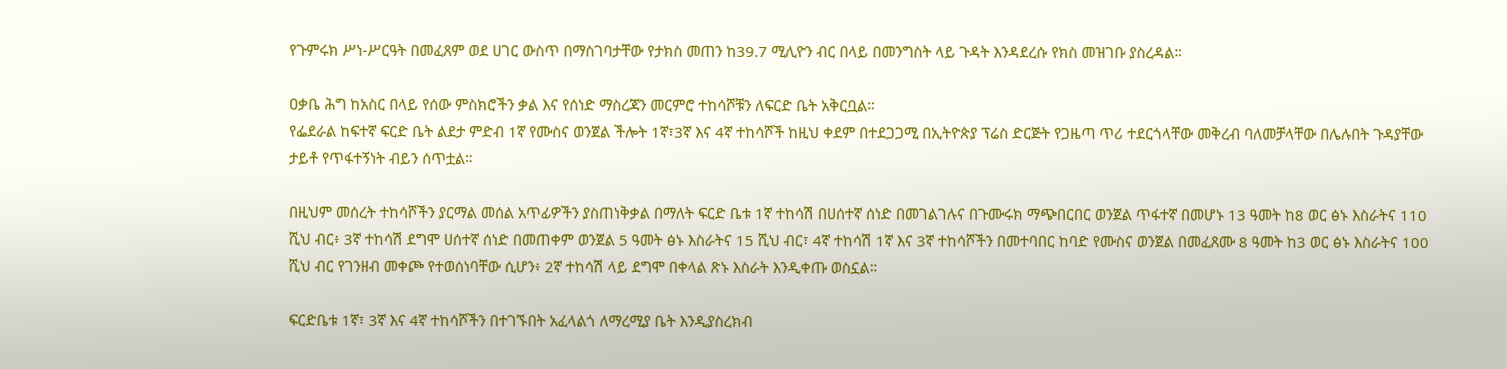የጉምሩክ ሥነ-ሥርዓት በመፈጸም ወደ ሀገር ውስጥ በማስገባታቸው የታክስ መጠን ከ39.7 ሚሊዮን ብር በላይ በመንግስት ላይ ጉዳት እንዳደረሱ የክስ መዝገቡ ያስረዳል።

ዐቃቤ ሕግ ከአስር በላይ የሰው ምስክሮችን ቃል እና የሰነድ ማስረጃን መርምሮ ተከሳሾቹን ለፍርድ ቤት አቅርቧል።
የፌደራል ከፍተኛ ፍርድ ቤት ልደታ ምድብ 1ኛ የሙስና ወንጀል ችሎት 1ኛ፣3ኛ እና 4ኛ ተከሳሾች ከዚህ ቀደም በተደጋጋሚ በኢትዮጵያ ፕሬስ ድርጅት የጋዜጣ ጥሪ ተደርጎላቸው መቅረብ ባለመቻላቸው በሌሉበት ጉዳያቸው ታይቶ የጥፋተኝነት ብይን ሰጥቷል።

በዚህም መሰረት ተከሳሾችን ያርማል መሰል አጥፊዎችን ያስጠነቅቃል በማለት ፍርድ ቤቱ 1ኛ ተከሳሽ በሀሰተኛ ሰነድ በመገልገሉና በጉሙሩክ ማጭበርበር ወንጀል ጥፋተኛ በመሆኑ 13 ዓመት ከ8 ወር ፅኑ እስራትና 110 ሺህ ብር፥ 3ኛ ተከሳሽ ደግሞ ሀሰተኛ ሰነድ በመጠቀም ወንጀል 5 ዓመት ፅኑ እስራትና 15 ሺህ ብር፣ 4ኛ ተከሳሽ 1ኛ እና 3ኛ ተከሳሾችን በመተባበር ከባድ የሙስና ወንጀል በመፈጸሙ 8 ዓመት ከ3 ወር ፅኑ እስራትና 100 ሺህ ብር የገንዘብ መቀጮ የተወሰነባቸው ሲሆን፥ 2ኛ ተከሳሽ ላይ ደግሞ በቀላል ጽኑ እስራት እንዲቀጡ ወስኗል።

ፍርድቤቱ 1ኛ፣ 3ኛ እና 4ኛ ተከሳሾችን በተገኙበት አፈላልጎ ለማረሚያ ቤት እንዲያስረክብ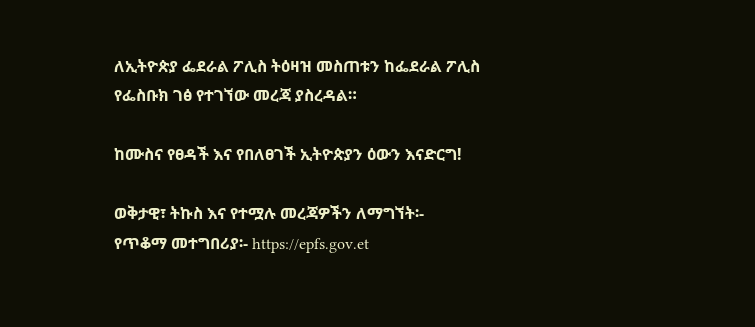ለኢትዮጵያ ፌደራል ፖሊስ ትዕዛዝ መስጠቱን ከፌደራል ፖሊስ የፌስቡክ ገፅ የተገኘው መረጃ ያስረዳል።

ከሙስና የፀዳች እና የበለፀገች ኢትዮጵያን ዕውን እናድርግ!

ወቅታዊ፣ ትኩስ እና የተሟሉ መረጃዎችን ለማግኘት፡-
የጥቆማ መተግበሪያ፡- https://epfs.gov.et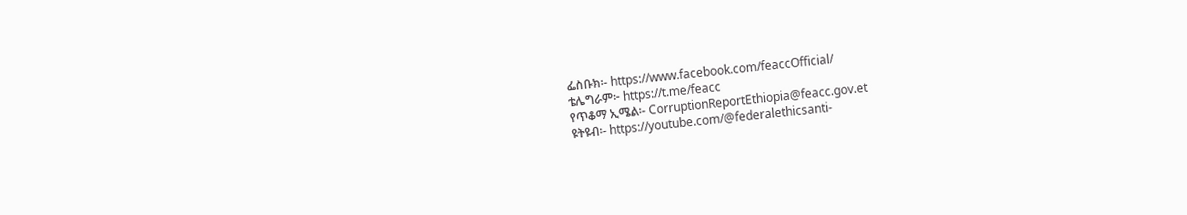ፌስቡክ፡- https://www.facebook.com/feaccOfficial/
ቴሌግራም፦ https://t.me/feacc
የጥቆማ ኢሜል፡- CorruptionReportEthiopia@feacc.gov.et
ዩትዩብ፡- https://youtube.com/@federalethicsanti-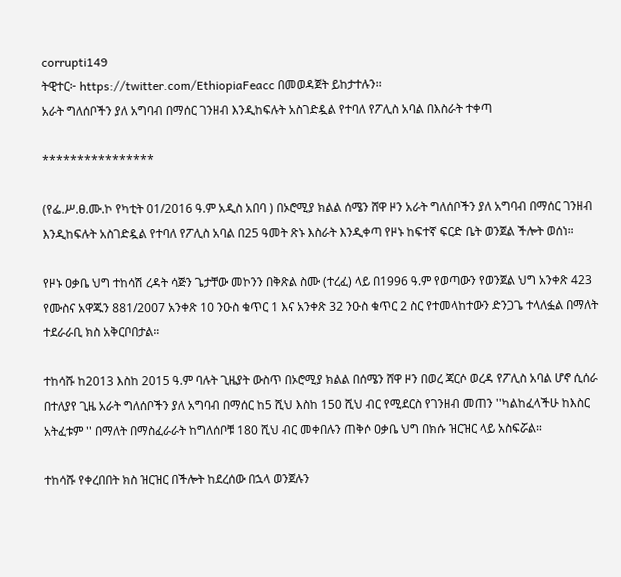corrupti149
ትዊተር፦ https://twitter.com/EthiopiaFeacc በመወዳጀት ይከታተሉን፡፡
አራት ግለሰቦችን ያለ አግባብ በማሰር ገንዘብ እንዲከፍሉት አስገድዷል የተባለ የፖሊስ አባል በእስራት ተቀጣ

****************

(የፌ.ሥ.ፀ.ሙ.ኮ የካቲት 01/2016 ዓ.ም አዲስ አበባ ) በኦሮሚያ ክልል ሰሜን ሸዋ ዞን አራት ግለሰቦችን ያለ አግባብ በማሰር ገንዘብ እንዲከፍሉት አስገድዷል የተባለ የፖሊስ አባል በ25 ዓመት ጽኑ እስራት እንዲቀጣ የዞኑ ከፍተኛ ፍርድ ቤት ወንጀል ችሎት ወሰነ።

የዞኑ ዐቃቤ ህግ ተከሳሽ ረዳት ሳጅን ጌታቸው መኮንን በቅጽል ስሙ (ተረፈ) ላይ በ1996 ዓ.ም የወጣውን የወንጀል ህግ አንቀጽ 423 የሙስና አዋጁን 881/2007 አንቀጽ 10 ንዑስ ቁጥር 1 እና አንቀጽ 32 ንዑስ ቁጥር 2 ስር የተመላከተውን ድንጋጌ ተላለፏል በማለት ተደራራቢ ክስ አቅርቦበታል።

ተከሳሹ ከ2013 እስከ 2015 ዓ.ም ባሉት ጊዜያት ውስጥ በኦሮሚያ ክልል በሰሜን ሸዋ ዞን በወረ ጃርሶ ወረዳ የፖሊስ አባል ሆኖ ሲሰራ በተለያየ ጊዜ አራት ግለሰቦችን ያለ አግባብ በማሰር ከ5 ሺህ እስከ 150 ሺህ ብር የሚደርስ የገንዘብ መጠን ''ካልከፈላችሁ ከእስር አትፈቱም '' በማለት በማስፈራራት ከግለሰቦቹ 180 ሺህ ብር መቀበሉን ጠቅሶ ዐቃቤ ህግ በክሱ ዝርዝር ላይ አስፍሯል።

ተከሳሹ የቀረበበት ክስ ዝርዝር በችሎት ከደረሰው በኋላ ወንጀሉን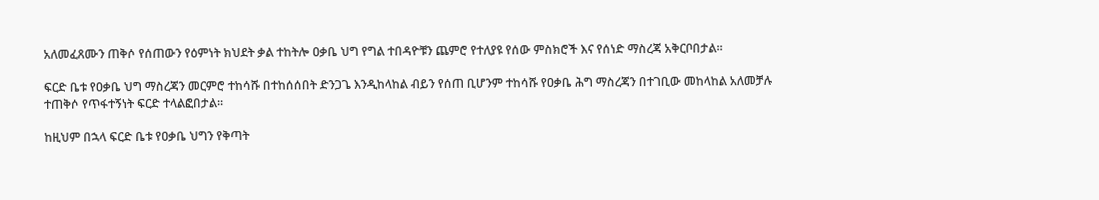አለመፈጸሙን ጠቅሶ የሰጠውን የዕምነት ክህደት ቃል ተከትሎ ዐቃቤ ህግ የግል ተበዳዮቹን ጨምሮ የተለያዩ የሰው ምስክሮች እና የሰነድ ማስረጃ አቅርቦበታል።

ፍርድ ቤቱ የዐቃቤ ህግ ማስረጃን መርምሮ ተከሳሹ በተከሰሰበት ድንጋጌ እንዲከላከል ብይን የሰጠ ቢሆንም ተከሳሹ የዐቃቤ ሕግ ማስረጃን በተገቢው መከላከል አለመቻሉ ተጠቅሶ የጥፋተኝነት ፍርድ ተላልፎበታል።

ከዚህም በኋላ ፍርድ ቤቱ የዐቃቤ ህግን የቅጣት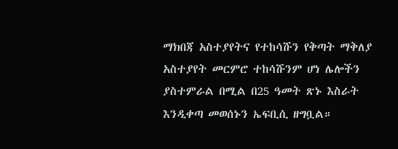ማክበጃ አስተያየትና የተከሳሹን የቅጣት ማቅለያ አስተያየት መርምሮ ተከሳሹንም ሆነ ሌሎችን ያስተምራል በሚል በ25 ዓመት ጽኑ እስራት እንዲቀጣ መወሰኑን ኤፍቢሲ ዘግቧል።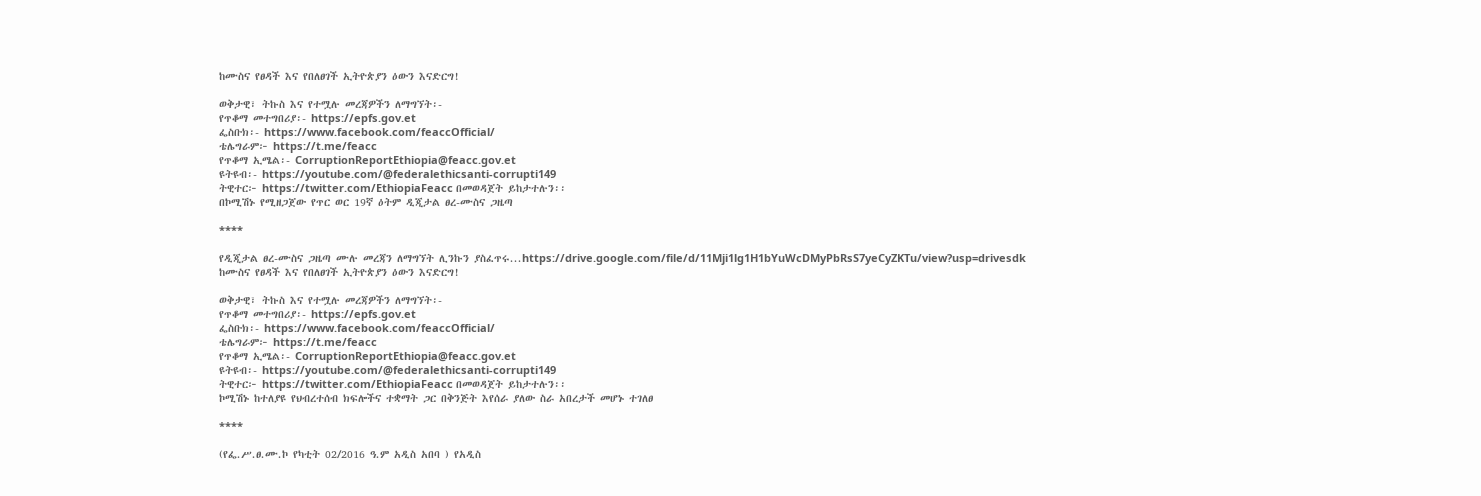ከሙስና የፀዳች እና የበለፀገች ኢትዮጵያን ዕውን እናድርግ!

ወቅታዊ፣ ትኩስ እና የተሟሉ መረጃዎችን ለማግኘት፡-
የጥቆማ መተግበሪያ፡- https://epfs.gov.et
ፌስቡክ፡- https://www.facebook.com/feaccOfficial/
ቴሌግራም፦ https://t.me/feacc
የጥቆማ ኢሜል፡- CorruptionReportEthiopia@feacc.gov.et
ዩትዩብ፡- https://youtube.com/@federalethicsanti-corrupti149
ትዊተር፦ https://twitter.com/EthiopiaFeacc በመወዳጀት ይከታተሉን፡፡
በኮሚሽኑ የሚዘጋጀው የጥር ወር 19ኛ ዕትም ዲጂታል ፀረ-ሙስና ጋዜጣ

****

የዲጂታል ፀረ-ሙስና ጋዜጣ ሙሉ መረጃን ለማግኘት ሊንኩን ያስፈጥሩ...https://drive.google.com/file/d/11Mji1lg1H1bYuWcDMyPbRsS7yeCyZKTu/view?usp=drivesdk
ከሙስና የፀዳች እና የበለፀገች ኢትዮጵያን ዕውን እናድርግ!

ወቅታዊ፣ ትኩስ እና የተሟሉ መረጃዎችን ለማግኘት፡-
የጥቆማ መተግበሪያ፡- https://epfs.gov.et
ፌስቡክ፡- https://www.facebook.com/feaccOfficial/
ቴሌግራም፦ https://t.me/feacc
የጥቆማ ኢሜል፡- CorruptionReportEthiopia@feacc.gov.et
ዩትዩብ፡- https://youtube.com/@federalethicsanti-corrupti149
ትዊተር፦ https://twitter.com/EthiopiaFeacc በመወዳጀት ይከታተሉን፡፡
ኮሚሽኑ ከተለያዩ የህብረተሰብ ክፍሎችና ተቋማት ጋር በቅንጅት እየሰራ ያለው ስራ አበረታች መሆኑ ተገለፀ

****

(የፌ.ሥ.ፀ.ሙ.ኮ የካቲት 02/2016 ዓ.ም አዲስ አበባ ) የአዲስ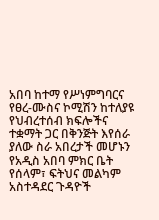አበባ ከተማ የሥነምግባርና የፀረ-ሙስና ኮሚሽን ከተለያዩ የህብረተሰብ ክፍሎችና ተቋማት ጋር በቅንጅት እየሰራ ያለው ስራ አበረታች መሆኑን የአዲስ አበባ ምክር ቤት የሰላም፣ ፍትህና መልካም አስተዳደር ጉዳዮች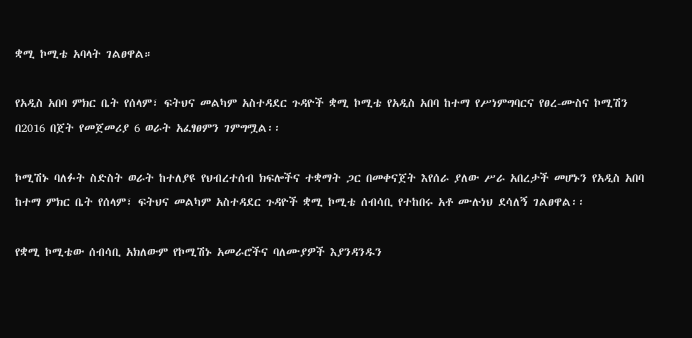ቋሚ ኮሚቴ አባላት ገልፀዋል።

የአዲስ አበባ ምክር ቤት የሰላም፣ ፍትህና መልካም አስተዳደር ጉዳዮች ቋሚ ኮሚቴ የአዲስ አበባ ከተማ የሥነምግባርና የፀረ-ሙስና ኮሚሽን በ2016 በጀት የመጀመሪያ 6 ወራት አፈፃፀምን ገምግሟል፡፡

ኮሚሽኑ ባለፉት ስድስት ወራት ከተለያዩ የህብረተሰብ ክፍሎችና ተቋማት ጋር በመቀናጀት እየሰራ ያለው ሥራ አበረታች መሆኑን የአዲስ አበባ ከተማ ምክር ቤት የሰላም፣ ፍትህና መልካም አስተዳደር ጉዳዮች ቋሚ ኮሚቴ ሰብሳቢ የተከበሩ አቶ ሙሉነህ ደሳለኝ ገልፀዋል፡፡

የቋሚ ኮሚቴው ሰብሳቢ አክለውም የኮሚሽኑ አመራሮችና ባለሙያዎች እያንዳንዱን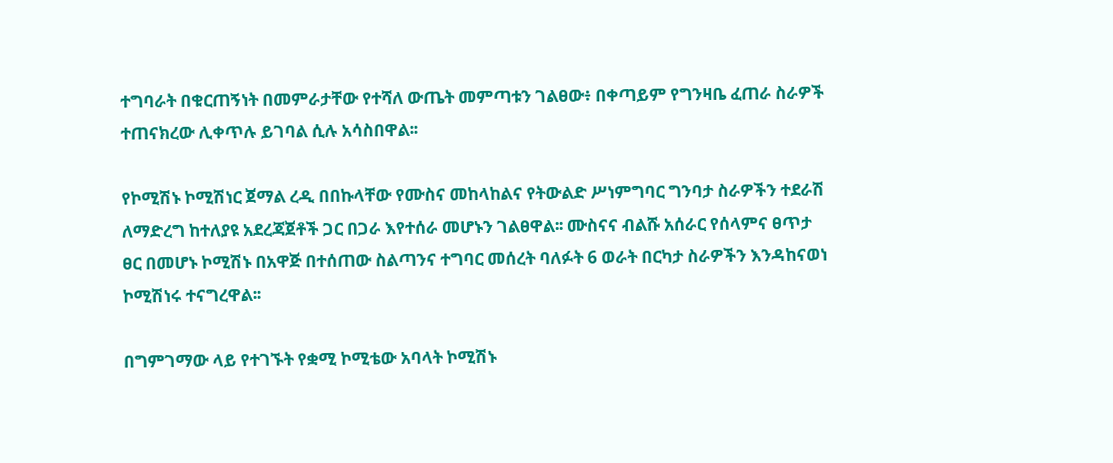ተግባራት በቁርጠኝነት በመምራታቸው የተሻለ ውጤት መምጣቱን ገልፀው፥ በቀጣይም የግንዛቤ ፈጠራ ስራዎች ተጠናክረው ሊቀጥሉ ይገባል ሲሉ አሳስበዋል፡፡

የኮሚሽኑ ኮሚሽነር ጀማል ረዲ በበኩላቸው የሙስና መከላከልና የትውልድ ሥነምግባር ግንባታ ስራዎችን ተደራሽ ለማድረግ ከተለያዩ አደረጃጀቶች ጋር በጋራ እየተሰራ መሆኑን ገልፀዋል፡፡ ሙስናና ብልሹ አሰራር የሰላምና ፀጥታ ፀር በመሆኑ ኮሚሽኑ በአዋጅ በተሰጠው ስልጣንና ተግባር መሰረት ባለፉት 6 ወራት በርካታ ስራዎችን እንዳከናወነ ኮሚሽነሩ ተናግረዋል፡፡

በግምገማው ላይ የተገኙት የቋሚ ኮሚቴው አባላት ኮሚሽኑ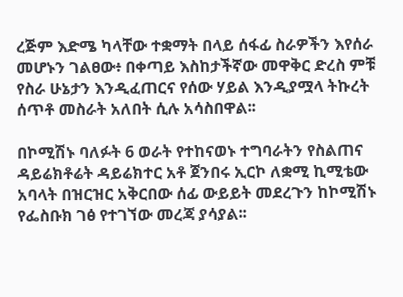ረጅም እድሜ ካላቸው ተቋማት በላይ ሰፋፊ ስራዎችን እየሰራ መሆኑን ገልፀው፥ በቀጣይ እስከታችኛው መዋቅር ድረስ ምቹ የስራ ሁኔታን እንዲፈጠርና የሰው ሃይል እንዲያሟላ ትኩረት ሰጥቶ መስራት አለበት ሲሉ አሳስበዋል፡፡

በኮሚሽኑ ባለፉት 6 ወራት የተከናወኑ ተግባራትን የስልጠና ዳይሬክቶሬት ዳይሬክተር አቶ ጀንበሩ ኢርኮ ለቋሚ ኪሚቴው አባላት በዝርዝር አቅርበው ሰፊ ውይይት መደረጉን ከኮሚሽኑ የፌስቡክ ገፅ የተገኘው መረጃ ያሳያል፡፡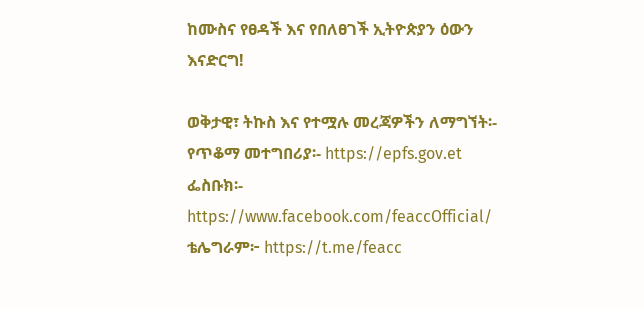ከሙስና የፀዳች እና የበለፀገች ኢትዮጵያን ዕውን እናድርግ!

ወቅታዊ፣ ትኩስ እና የተሟሉ መረጃዎችን ለማግኘት፡-
የጥቆማ መተግበሪያ፡- https://epfs.gov.et
ፌስቡክ፡- https://www.facebook.com/feaccOfficial/
ቴሌግራም፦ https://t.me/feacc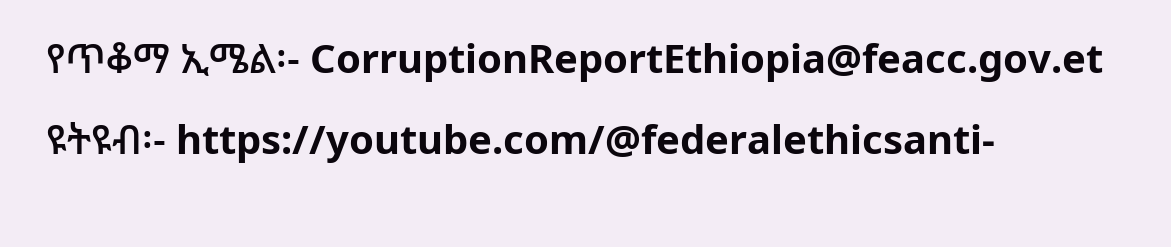የጥቆማ ኢሜል፡- CorruptionReportEthiopia@feacc.gov.et
ዩትዩብ፡- https://youtube.com/@federalethicsanti-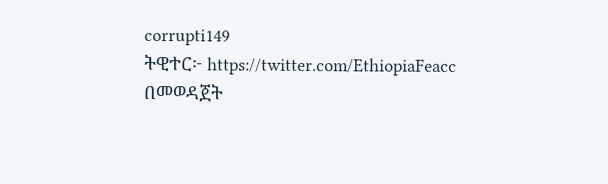corrupti149
ትዊተር፦ https://twitter.com/EthiopiaFeacc በመወዳጀት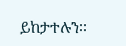ይከታተሉን፡፡